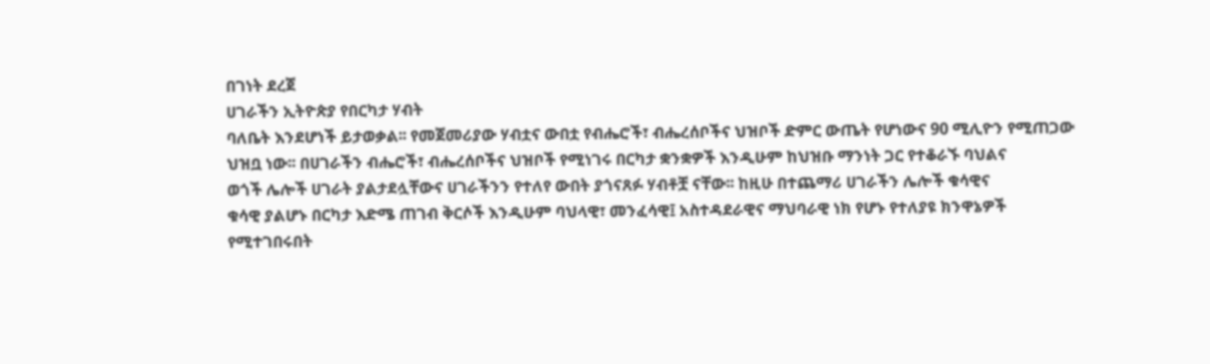በገነት ደረጀ
ሀገራችን ኢትዮጵያ የበርካታ ሃብት
ባለቤት እንደሆነች ይታወቃል፡፡ የመጀመሪያው ሃብቷና ውበቷ የብሔሮች፣ ብሔረሰቦችና ህዝቦች ድምር ውጤት የሆነውና 90 ሚሊዮን የሚጠጋው
ህዝቧ ነው፡፡ በሀገራችን ብሔሮች፣ ብሔረሰቦችና ህዝቦች የሚነገሩ በርካታ ቋንቋዎች እንዲሁም ከህዝቡ ማንነት ጋር የተቆራኙ ባህልና
ወጎች ሌሎች ሀገራት ያልታደሏቸውና ሀገራችንን የተለየ ውበት ያጎናጸፉ ሃብቶቿ ናቸው፡፡ ከዚሁ በተጨማሪ ሀገራችን ሌሎች ቁሳዊና
ቁሳዊ ያልሆኑ በርካታ እድሜ ጠገብ ቅርሶች እንዲሁም ባህላዊ፣ መንፈሳዊ፤ አስተዳደራዊና ማህባራዊ ነክ የሆኑ የተለያዩ ክንዋኔዎች
የሚተገበሩበት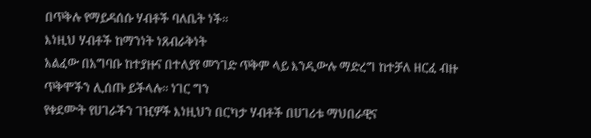በጥቅሉ የማይዳሰሱ ሃብቶች ባለቤት ነች፡፡
እነዚህ ሃብቶች ከማንነት ነጸብራቅነት
አልፈው በአግባቡ ከተያዙና በተለያየ መንገድ ጥቅም ላይ እንዲውሉ ማድረግ ከተቻለ ዘርፈ ብዙ ጥቅሞችን ሊሰጡ ይችላሉ፡፡ ነገር ግን
የቀደሙት የሀገራችን ገዢዎች እነዚህን በርካታ ሃብቶች በሀገሪቱ ማህበራዊና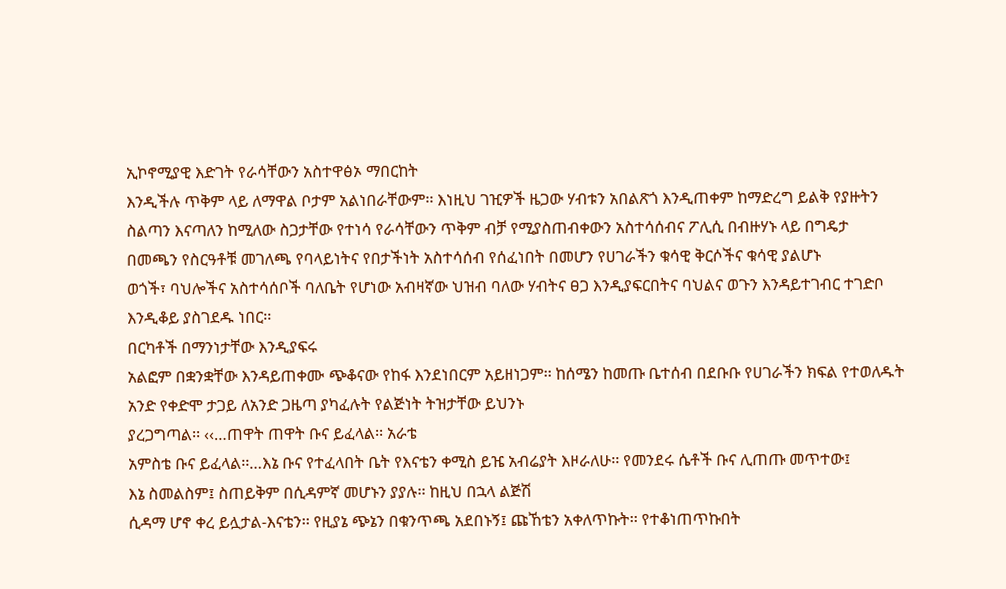ኢኮኖሚያዊ እድገት የራሳቸውን አስተዋፅኦ ማበርከት
እንዲችሉ ጥቅም ላይ ለማዋል ቦታም አልነበራቸውም፡፡ እነዚህ ገዢዎች ዜጋው ሃብቱን አበልጽጎ እንዲጠቀም ከማድረግ ይልቅ የያዙትን
ስልጣን እናጣለን ከሚለው ስጋታቸው የተነሳ የራሳቸውን ጥቅም ብቻ የሚያስጠብቀውን አስተሳሰብና ፖሊሲ በብዙሃኑ ላይ በግዴታ
በመጫን የስርዓቶቹ መገለጫ የባላይነትና የበታችነት አስተሳሰብ የሰፈነበት በመሆን የሀገራችን ቁሳዊ ቅርሶችና ቁሳዊ ያልሆኑ
ወጎች፣ ባህሎችና አስተሳሰቦች ባለቤት የሆነው አብዛኛው ህዝብ ባለው ሃብትና ፀጋ እንዲያፍርበትና ባህልና ወጉን እንዳይተገብር ተገድቦ
እንዲቆይ ያስገደዱ ነበር፡፡
በርካቶች በማንነታቸው እንዲያፍሩ
አልፎም በቋንቋቸው እንዳይጠቀሙ ጭቆናው የከፋ እንደነበርም አይዘነጋም፡፡ ከሰሜን ከመጡ ቤተሰብ በደቡቡ የሀገራችን ክፍል የተወለዱት
አንድ የቀድሞ ታጋይ ለአንድ ጋዜጣ ያካፈሉት የልጅነት ትዝታቸው ይህንኑ
ያረጋግጣል፡፡ ‹‹…ጠዋት ጠዋት ቡና ይፈላል፡፡ አራቴ
አምስቴ ቡና ይፈላል፡፡…እኔ ቡና የተፈላበት ቤት የእናቴን ቀሚስ ይዤ አብሬያት እዞራለሁ፡፡ የመንደሩ ሴቶች ቡና ሊጠጡ መጥተው፤
እኔ ስመልስም፤ ስጠይቅም በሲዳምኛ መሆኑን ያያሉ፡፡ ከዚህ በኋላ ልጅሽ
ሲዳማ ሆኖ ቀረ ይሏታል-እናቴን፡፡ የዚያኔ ጭኔን በቁንጥጫ አደበኑኝ፤ ጩኸቴን አቀለጥኩት፡፡ የተቆነጠጥኩበት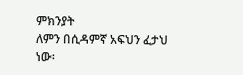ምክንያት
ለምን በሲዳምኛ አፍህን ፈታህ ነው፡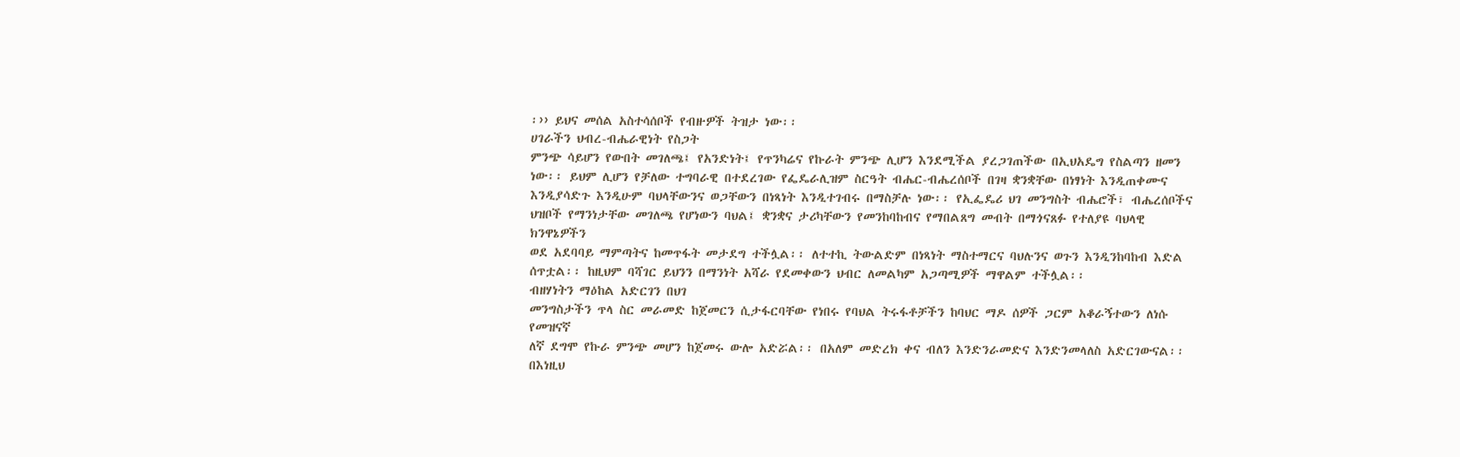፡›› ይህና መሰል አስተሳሰቦች የብዙዎች ትዝታ ነው፡፡
ሀገራችን ህብረ-ብሔራዊነት የስጋት
ምንጭ ሳይሆን የውበት መገለጫ፤ የአንድነት፤ የጥንካሬና የኩራት ምንጭ ሊሆን እንደሚችል ያረጋገጠችው በኢህአዴግ የስልጣን ዘመን
ነው፡፡ ይህም ሊሆን የቻለው ተግባራዊ በተደረገው የፌዴራሊዝም ስርዓት ብሔር-ብሔረሰቦች በገዛ ቋንቋቸው በነፃነት እንዲጠቀሙና
እንዲያሳድጉ እንዲሁም ባህላቸውንና ወጋቸውን በነጻነት እንዲተገብሩ በማስቻሉ ነው፡፡ የኢፌዴሪ ህገ መንግስት ብሔሮች፣ ብሔረሰቦችና
ህዝቦች የማንነታቸው መገለጫ የሆነውን ባህል፤ ቋንቋና ታሪካቸውን የመንከባከብና የማበልጸግ መብት በማጎናጸፉ የተለያዩ ባህላዊ ክንዋኔዎችን
ወደ አደባባይ ማምጣትና ከመጥፋት መታደግ ተችሏል፡፡ ለተተኪ ትውልድም በነጻነት ማስተማርና ባህሉንና ወጉን እንዲንከባከብ እድል
ሰጥቷል፡፡ ከዚህም ባሻገር ይህንን በማንነት አሻራ የደመቀውን ህብር ለመልካም አጋጣሚዎች ማዋልም ተችሏል፡፡
ብዘሃነትን ማዕከል አድርገን በህገ
መንግስታችን ጥላ ስር መራመድ ከጀመርን ሲታፋርባቸው የነበሩ የባህል ትሩፋቶቻችን ከባህር ማዶ ሰዎች ጋርም አቆራኝተውን ለነሱ የመዝናኛ
ለኛ ደግሞ የኩራ ምንጭ መሆን ከጀመሩ ውሎ አድሯል፡፡ በአለም መድረክ ቀና ብለን እንድንራመድና እንድንመላለስ አድርገውናል፡፡ በእነዚህ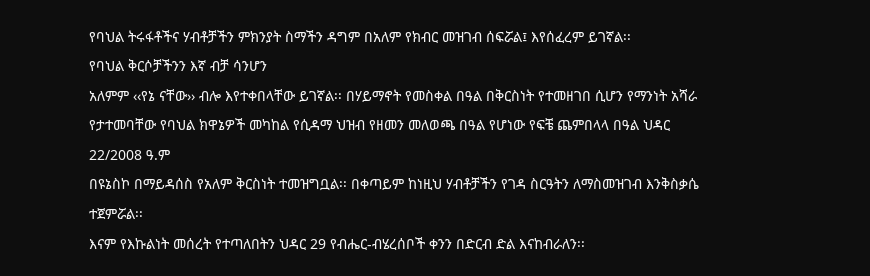የባህል ትሩፋቶችና ሃብቶቻችን ምክንያት ስማችን ዳግም በአለም የክብር መዝገብ ሰፍሯል፤ እየሰፈረም ይገኛል፡፡
የባህል ቅርሶቻችንን እኛ ብቻ ሳንሆን
አለምም ‹‹የኔ ናቸው›› ብሎ እየተቀበላቸው ይገኛል፡፡ በሃይማኖት የመስቀል በዓል በቅርስነት የተመዘገበ ሲሆን የማንነት አሻራ
የታተመባቸው የባህል ክዋኔዎች መካከል የሲዳማ ህዝብ የዘመን መለወጫ በዓል የሆነው የፍቼ ጨምበላላ በዓል ህዳር 22/2008 ዓ.ም
በዩኔስኮ በማይዳሰስ የአለም ቅርስነት ተመዝግቧል፡፡ በቀጣይም ከነዚህ ሃብቶቻችን የገዳ ስርዓትን ለማስመዝገብ እንቅስቃሴ ተጀምሯል፡፡
እናም የእኩልነት መሰረት የተጣለበትን ህዳር 29 የብሔር-ብሄረሰቦች ቀንን በድርብ ድል እናከብራለን፡፡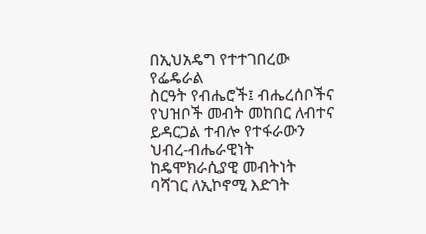በኢህአዴግ የተተገበረው የፌዴራል
ስርዓት የብሔሮች፤ ብሔረሰቦችና የህዝቦች መብት መከበር ለብተና ይዳርጋል ተብሎ የተፋራውን ህብረ-ብሔራዊነት ከዴሞክራሲያዊ መብትነት
ባሻገር ለኢኮኖሚ እድገት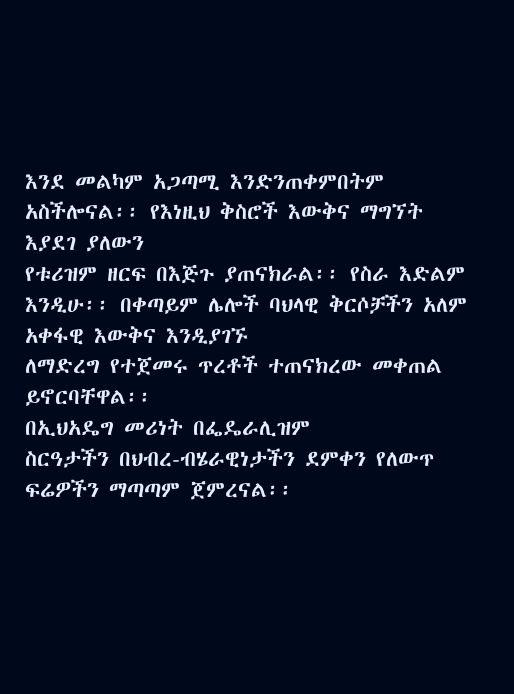እንደ መልካም አጋጣሚ እንድንጠቀምበትም አስችሎናል፡፡ የእነዚህ ቅስሮች እውቅና ማግኘት እያደገ ያለውን
የቱሪዝም ዘርፍ በእጅጉ ያጠናክራል፡፡ የስራ እድልም እንዲሁ፡፡ በቀጣይም ሌሎች ባህላዊ ቅርሶቻችን አለም አቀፋዊ እውቅና እንዲያገኙ
ለማድረግ የተጀመሩ ጥረቶች ተጠናክረው መቀጠል ይኖርባቸዋል፡፡
በኢህአዴግ መሪነት በፌዴራሊዝም
ስርዓታችን በህብረ-ብሄራዊነታችን ደምቀን የለውጥ ፍሬዎችን ማጣጣም ጀምረናል፡፡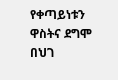የቀጣይነቱን ዋስትና ደግሞ በህገ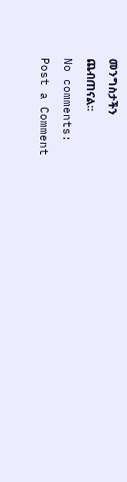መንግስታችን
ጨብጠናል፡፡
No comments:
Post a Comment